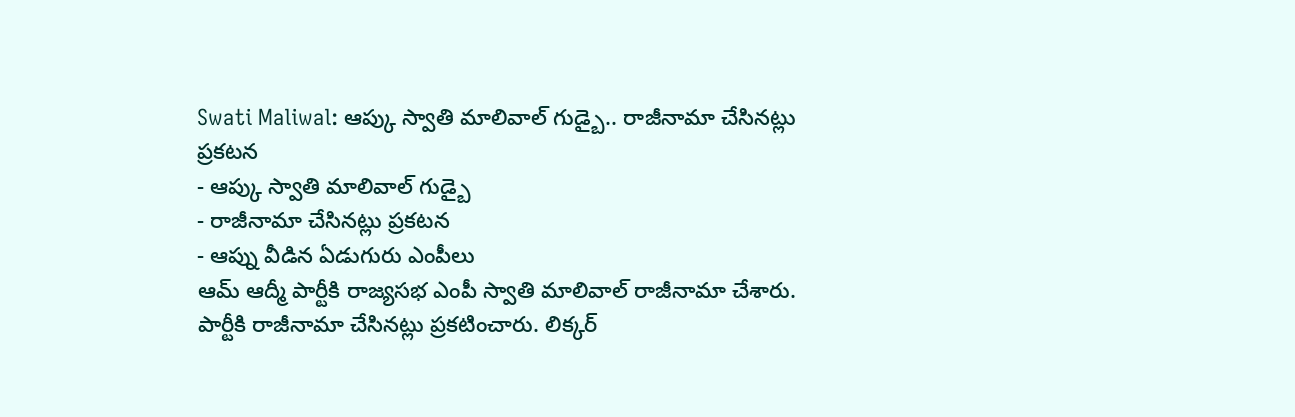Swati Maliwal: ఆప్కు స్వాతి మాలివాల్ గుడ్బై.. రాజీనామా చేసినట్లు ప్రకటన
- ఆప్కు స్వాతి మాలివాల్ గుడ్బై
- రాజీనామా చేసినట్లు ప్రకటన
- ఆప్ను వీడిన ఏడుగురు ఎంపీలు
ఆమ్ ఆద్మీ పార్టీకి రాజ్యసభ ఎంపీ స్వాతి మాలివాల్ రాజీనామా చేశారు. పార్టీకి రాజీనామా చేసినట్లు ప్రకటించారు. లిక్కర్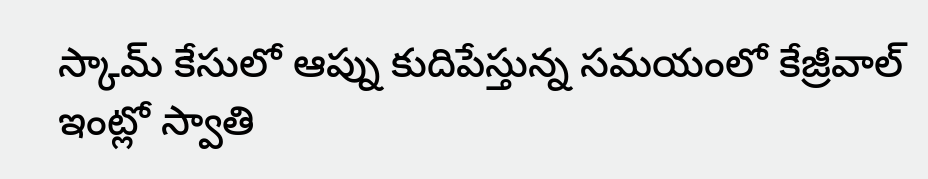స్కామ్ కేసులో ఆప్ను కుదిపేస్తున్న సమయంలో కేజ్రీవాల్ ఇంట్లో స్వాతి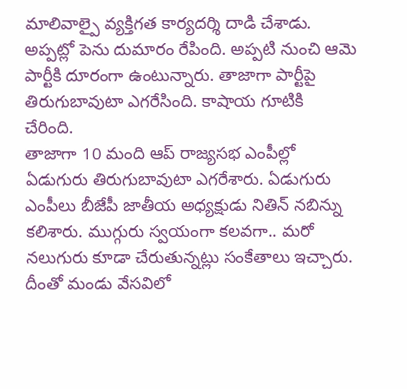మాలివాల్పై వ్యక్తిగత కార్యదర్శి దాడి చేశాడు. అప్పట్లో పెను దుమారం రేపింది. అప్పటి నుంచి ఆమె పార్టీకి దూరంగా ఉంటున్నారు. తాజాగా పార్టీపై తిరుగుబావుటా ఎగరేసింది. కాషాయ గూటికి చేరింది.
తాజాగా 10 మంది ఆప్ రాజ్యసభ ఎంపీల్లో ఏడుగురు తిరుగుబావుటా ఎగరేశారు. ఏడుగురు ఎంపీలు బీజేపీ జాతీయ అధ్యక్షుడు నితిన్ నబిన్ను కలిశారు. ముగ్గురు స్వయంగా కలవగా.. మరో నలుగురు కూడా చేరుతున్నట్లు సంకేతాలు ఇచ్చారు. దీంతో మండు వేసవిలో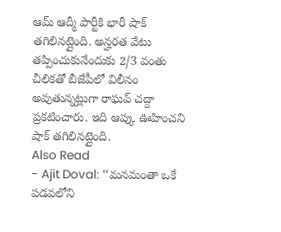ఆమ్ ఆద్మీ పార్టీకి భారీ షాక్ తగిలినట్లైంది. అన్హరత వేటు తప్పించుకునేందుకు 2/3 వంతు చీలికతో బీజేపీలో విలీనం అవుతున్నట్లుగా రాఘవ్ చద్దా ప్రకటించారు. ఇది ఆప్కు ఊహించని షాక్ తగిలినట్లైంది.
Also Read
- Ajit Doval: ‘‘మనమంతా ఒకే పడవలోని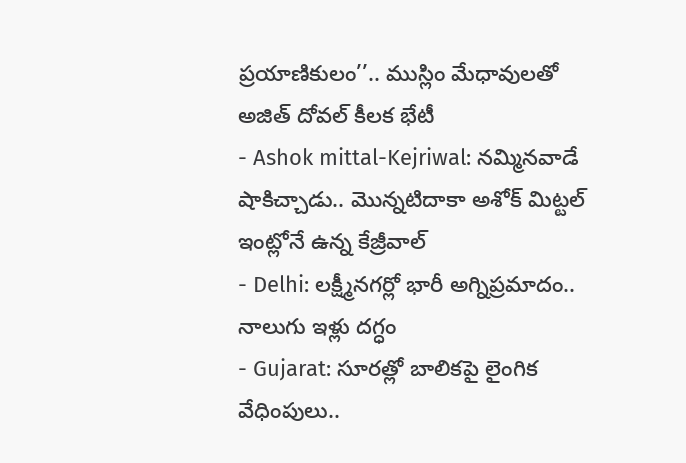ప్రయాణికులం’’.. ముస్లిం మేధావులతో అజిత్ దోవల్ కీలక భేటీ
- Ashok mittal-Kejriwal: నమ్మినవాడే షాకిచ్చాడు.. మొన్నటిదాకా అశోక్ మిట్టల్ ఇంట్లోనే ఉన్న కేజ్రీవాల్
- Delhi: లక్ష్మీనగర్లో భారీ అగ్నిప్రమాదం.. నాలుగు ఇళ్లు దగ్ధం
- Gujarat: సూరత్లో బాలికపై లైంగిక వేధింపులు..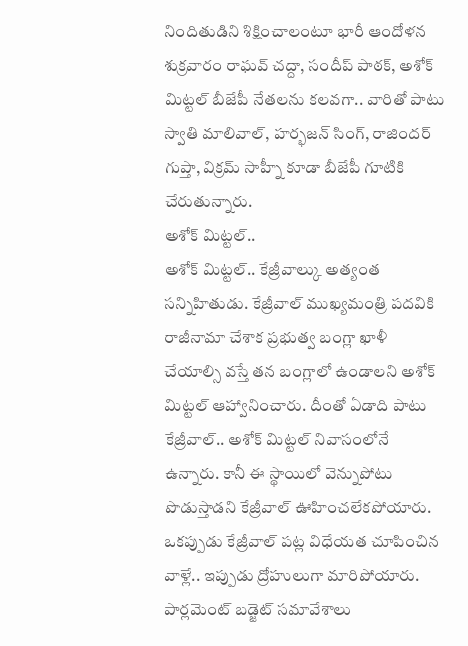నిందితుడిని శిక్షించాలంటూ భారీ ఆందోళన
శుక్రవారం రాఘవ్ చద్దా, సందీప్ పాఠక్, అశోక్ మిట్టల్ బీజేపీ నేతలను కలవగా.. వారితో పాటు స్వాతి మాలివాల్, హర్భజన్ సింగ్, రాజిందర్ గుప్తా, విక్రమ్ సాహ్నీ కూడా బీజేపీ గూటికి చేరుతున్నారు.
అశోక్ మిట్టల్..
అశోక్ మిట్టల్.. కేజ్రీవాల్కు అత్యంత సన్నిహితుడు. కేజ్రీవాల్ ముఖ్యమంత్రి పదవికి రాజీనామా చేశాక ప్రభుత్వ బంగ్లా ఖాళీ చేయాల్సి వస్తే తన బంగ్లాలో ఉండాలని అశోక్ మిట్టల్ ఆహ్వానించారు. దీంతో ఏడాది పాటు కేజ్రీవాల్.. అశోక్ మిట్టల్ నివాసంలోనే ఉన్నారు. కానీ ఈ స్థాయిలో వెన్నుపోటు పొడుస్తాడని కేజ్రీవాల్ ఊహించలేకపోయారు. ఒకప్పుడు కేజ్రీవాల్ పట్ల విధేయత చూపించిన వాళ్లే.. ఇప్పుడు ద్రోహులుగా మారిపోయారు.
పార్లమెంట్ బడ్జెట్ సమావేశాలు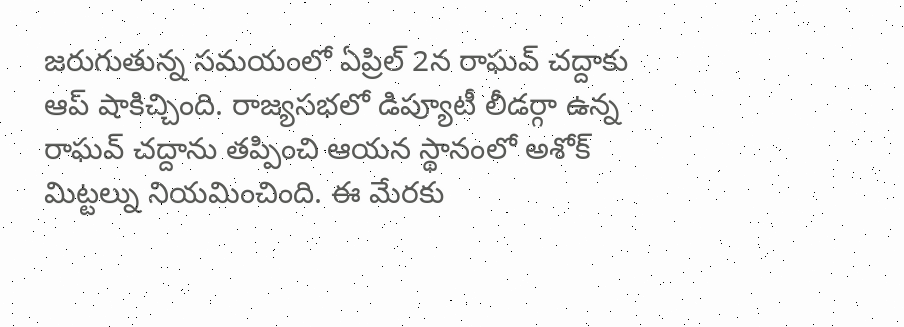జరుగుతున్న సమయంలో ఏప్రిల్ 2న రాఘవ్ చద్దాకు ఆప్ షాకిచ్చింది. రాజ్యసభలో డిప్యూటీ లీడర్గా ఉన్న రాఘవ్ చద్దాను తప్పించి ఆయన స్థానంలో అశోక్ మిట్టల్ను నియమించింది. ఈ మేరకు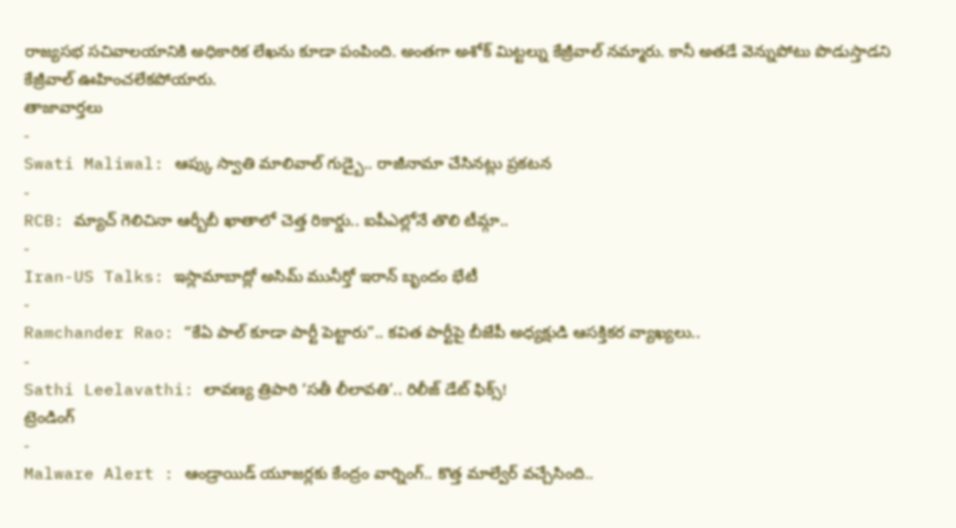రాజ్యసభ సచివాలయానికి అధికారిక లేఖను కూడా పంపింది. అంతగా అశోక్ మిట్టల్ను కేజ్రీవాల్ నమ్మారు. కానీ అతడే వెన్నుపోటు పొడుస్తాడని కేజ్రీవాల్ ఊహించలేకపోయారు.
తాజావార్తలు
-
Swati Maliwal: ఆప్కు స్వాతి మాలివాల్ గుడ్బై.. రాజీనామా చేసినట్లు ప్రకటన
-
RCB: మ్యాచ్ గెలిచినా ఆర్బీబీ ఖాతాలో చెత్త రికార్డు.. ఐపీఎల్లోనే తొలి టీమ్గా..
-
Iran-US Talks: ఇస్లామాబాద్లో అసిమ్ మునీర్తో ఇరాన్ బృందం భేటీ
-
Ramchander Rao: “కేఏ పాల్ కూడా పార్టీ పెట్టారు”.. కవిత పార్టీపై బీజేపీ అధ్యక్షుడి ఆసక్తికర వ్యాఖ్యలు..
-
Sathi Leelavathi: లావణ్య త్రిపాఠి ‘సతీ లీలావతి’.. రిలీజ్ డేట్ ఫిక్స్!
ట్రెండింగ్
-
Malware Alert : ఆండ్రాయిడ్ యూజర్లకు కేంద్రం వార్నింగ్.. కొత్త మాల్వేర్ వచ్చేసింది..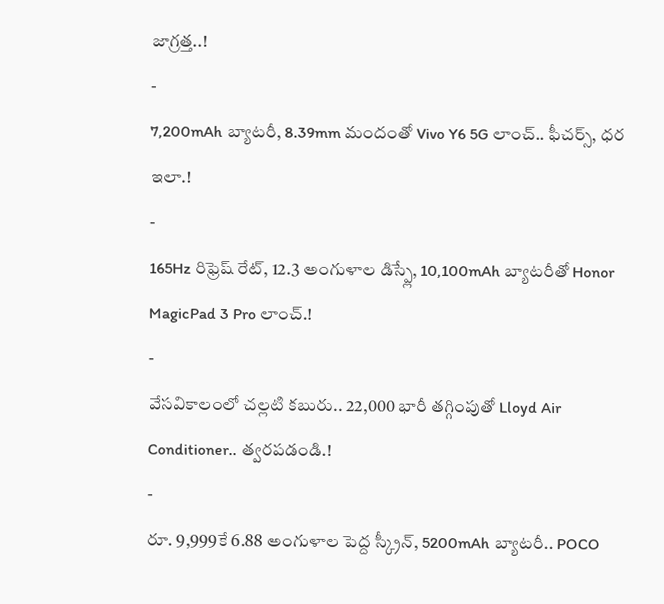జాగ్రత్త..!
-
7,200mAh బ్యాటరీ, 8.39mm మందంతో Vivo Y6 5G లాంచ్.. ఫీచర్స్, ధర ఇలా.!
-
165Hz రిఫ్రెష్ రేట్, 12.3 అంగుళాల డిస్ప్లే, 10,100mAh బ్యాటరీతో Honor MagicPad 3 Pro లాంచ్.!
-
వేసవికాలంలో చల్లటి కబురు.. 22,000 భారీ తగ్గింపుతో Lloyd Air Conditioner.. త్వరపడండి.!
-
రూ. 9,999కే 6.88 అంగుళాల పెద్ద స్క్రీన్, 5200mAh బ్యాటరీ.. POCO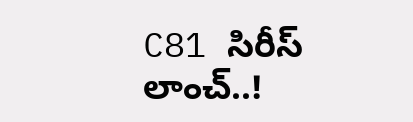C81 సిరీస్ లాంచ్..!